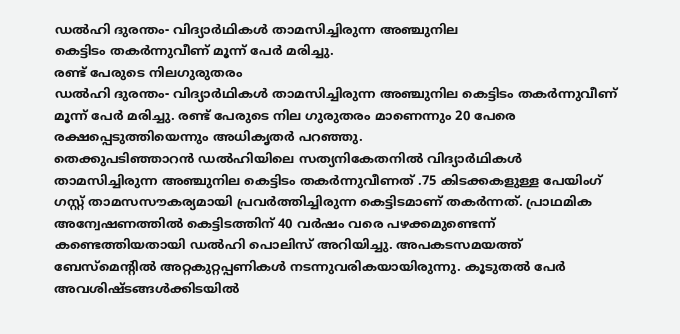ഡൽഹി ദുരന്തം- വിദ്യാർഥികൾ താമസിച്ചിരുന്ന അഞ്ചുനില
കെട്ടിടം തകർന്നുവീണ് മൂന്ന് പേർ മരിച്ചു.
രണ്ട് പേരുടെ നിലഗുരുതരം
ഡൽഹി ദുരന്തം- വിദ്യാർഥികൾ താമസിച്ചിരുന്ന അഞ്ചുനില കെട്ടിടം തകർന്നുവീണ് മൂന്ന് പേർ മരിച്ചു. രണ്ട് പേരുടെ നില ഗുരുതരം മാണെന്നും 20 പേരെ രക്ഷപ്പെടുത്തിയെന്നും അധികൃതർ പറഞ്ഞു.
തെക്കുപടിഞ്ഞാറൻ ഡൽഹിയിലെ സത്യനികേതനിൽ വിദ്യാർഥികൾ താമസിച്ചിരുന്ന അഞ്ചുനില കെട്ടിടം തകർന്നുവീണത് .75 കിടക്കകളുള്ള പേയിംഗ് ഗസ്റ്റ് താമസസൗകര്യമായി പ്രവർത്തിച്ചിരുന്ന കെട്ടിടമാണ് തകർന്നത്. പ്രാഥമിക അന്വേഷണത്തിൽ കെട്ടിടത്തിന് 40 വർഷം വരെ പഴക്കമുണ്ടെന്ന് കണ്ടെത്തിയതായി ഡൽഹി പൊലിസ് അറിയിച്ചു. അപകടസമയത്ത് ബേസ്മെന്റിൽ അറ്റകുറ്റപ്പണികൾ നടന്നുവരികയായിരുന്നു. കൂടുതൽ പേർ അവശിഷ്ടങ്ങൾക്കിടയിൽ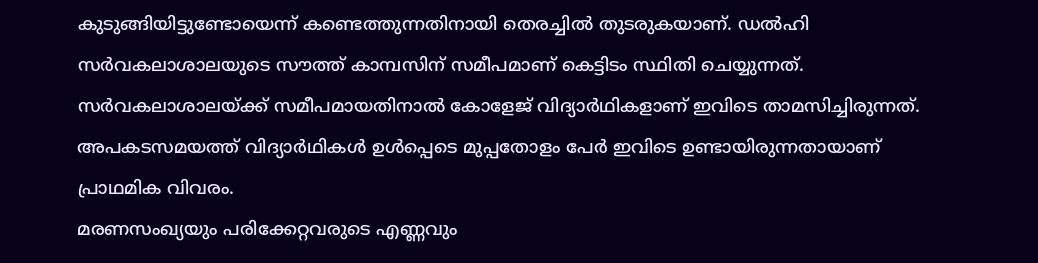കുടുങ്ങിയിട്ടുണ്ടോയെന്ന് കണ്ടെത്തുന്നതിനായി തെരച്ചിൽ തുടരുകയാണ്. ഡൽഹി സർവകലാശാലയുടെ സൗത്ത് കാമ്പസിന് സമീപമാണ് കെട്ടിടം സ്ഥിതി ചെയ്യുന്നത്. സർവകലാശാലയ്ക്ക് സമീപമായതിനാൽ കോളേജ് വിദ്യാർഥികളാണ് ഇവിടെ താമസിച്ചിരുന്നത്. അപകടസമയത്ത് വിദ്യാർഥികൾ ഉൾപ്പെടെ മുപ്പതോളം പേർ ഇവിടെ ഉണ്ടായിരുന്നതായാണ് പ്രാഥമിക വിവരം.
മരണസംഖ്യയും പരിക്കേറ്റവരുടെ എണ്ണവും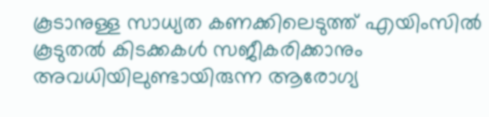കൂടാനുള്ള സാധ്യത കണക്കിലെടുത്ത് എയിംസിൽ കൂടുതൽ കിടക്കകൾ സജീകരിക്കാനും അവധിയിലുണ്ടായിരുന്ന ആരോഗ്യ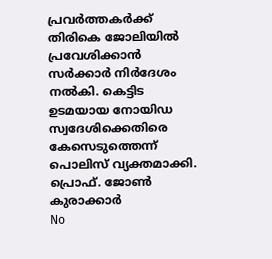പ്രവർത്തകർക്ക് തിരികെ ജോലിയിൽ പ്രവേശിക്കാൻ സർക്കാർ നിർദേശം നൽകി. കെട്ടിട ഉടമയായ നോയിഡ സ്വദേശിക്കെതിരെ കേസെടുത്തെന്ന് പൊലിസ് വ്യക്തമാക്കി.
പ്രൊഫ്. ജോൺ കുരാക്കാർ
No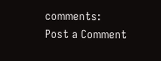comments:
Post a Comment